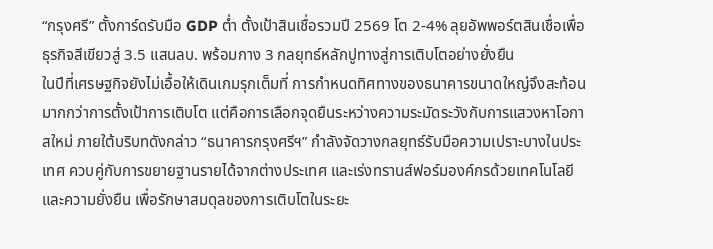“กรุงศรี” ตั้งการ์ดรับมือ GDP ต่ำ ตั้งเป้าสินเชื่อรวมปี 2569 โต 2-4% ลุยอัพพอร์ตสินเชื่อเพื่อธุรกิจสีเขียวสู่ 3.5 แสนลบ. พร้อมกาง 3 กลยุทธ์หลักปูทางสู่การเติบโตอย่างยั่งยืน
ในปีที่เศรษฐกิจยังไม่เอื้อให้เดินเกมรุกเต็มที่ การกำหนดทิศทางของธนาคารขนาดใหญ่จึงสะท้อนมากกว่าการตั้งเป้าการเติบโต แต่คือการเลือกจุดยืนระหว่างความระมัดระวังกับการแสวงหาโอกาสใหม่ ภายใต้บริบทดังกล่าว “ธนาคารกรุงศรีฯ” กำลังจัดวางกลยุทธ์รับมือความเปราะบางในประเทศ ควบคู่กับการขยายฐานรายได้จากต่างประเทศ และเร่งทรานส์ฟอร์มองค์กรด้วยเทคโนโลยีและความยั่งยืน เพื่อรักษาสมดุลของการเติบโตในระยะ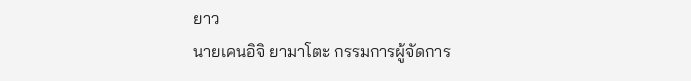ยาว
นายเคนอิจิ ยามาโตะ กรรมการผู้จัดการ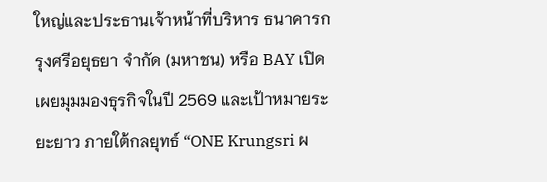ใหญ่และประธานเจ้าหน้าที่บริหาร ธนาคารกรุงศรีอยุธยา จำกัด (มหาชน) หรือ BAY เปิดเผยมุมมองธุรกิจในปี 2569 และเป้าหมายระยะยาว ภายใต้กลยุทธ์ “ONE Krungsri ผ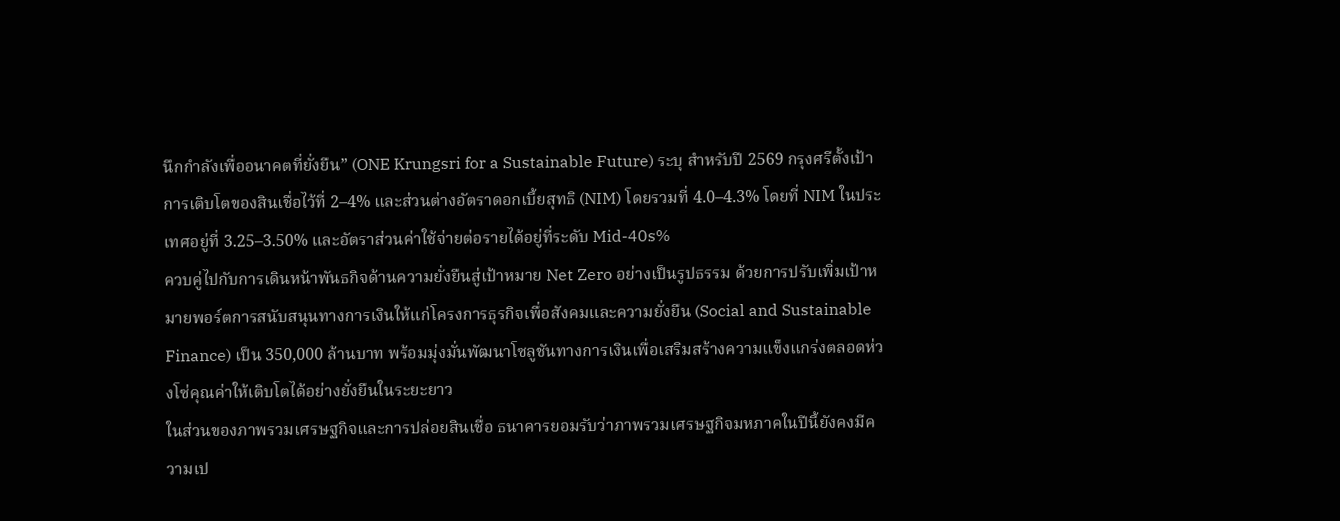นึกกำลังเพื่ออนาคตที่ยั่งยืน” (ONE Krungsri for a Sustainable Future) ระบุ สำหรับปี 2569 กรุงศรีตั้งเป้าการเติบโตของสินเชื่อไว้ที่ 2–4% และส่วนต่างอัตราดอกเบี้ยสุทธิ (NIM) โดยรวมที่ 4.0–4.3% โดยที่ NIM ในประเทศอยู่ที่ 3.25–3.50% และอัตราส่วนค่าใช้จ่ายต่อรายได้อยู่ที่ระดับ Mid-40s%
ควบคู่ไปกับการเดินหน้าพันธกิจด้านความยั่งยืนสู่เป้าหมาย Net Zero อย่างเป็นรูปธรรม ด้วยการปรับเพิ่มเป้าหมายพอร์ตการสนับสนุนทางการเงินให้แก่โครงการธุรกิจเพื่อสังคมและความยั่งยืน (Social and Sustainable Finance) เป็น 350,000 ล้านบาท พร้อมมุ่งมั่นพัฒนาโซลูชันทางการเงินเพื่อเสริมสร้างความแข็งแกร่งตลอดห่วงโซ่คุณค่าให้เติบโตได้อย่างยั่งยืนในระยะยาว
ในส่วนของภาพรวมเศรษฐกิจและการปล่อยสินเชื่อ ธนาคารยอมรับว่าภาพรวมเศรษฐกิจมหภาคในปีนี้ยังคงมีความเป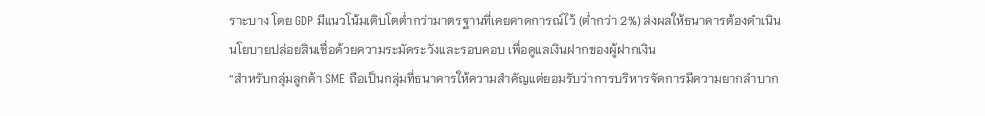ราะบาง โดย GDP มีแนวโน้มเติบโตต่ำกว่ามาตรฐานที่เคยคาดการณ์ไว้ (ต่ำกว่า 2%) ส่งผลให้ธนาคารต้องดำเนินนโยบายปล่อยสินเชื่อด้วยความระมัดระวังและรอบคอบ เพื่อดูแลเงินฝากของผู้ฝากเงิน
“สำหรับกลุ่มลูกค้า SME ถือเป็นกลุ่มที่ธนาคารให้ความสำคัญแต่ยอมรับว่าการบริหารจัดการมีความยากลำบาก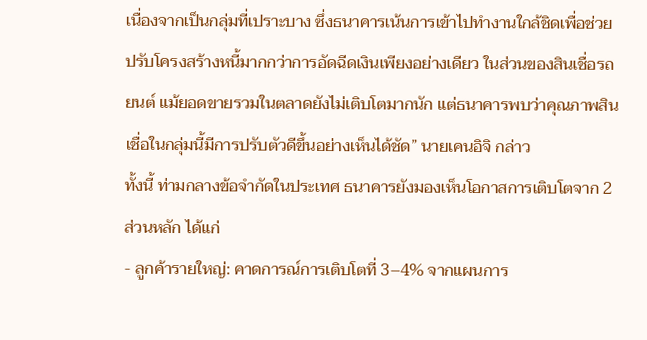เนื่องจากเป็นกลุ่มที่เปราะบาง ซึ่งธนาคารเน้นการเข้าไปทำงานใกล้ชิดเพื่อช่วยปรับโครงสร้างหนี้มากกว่าการอัดฉีดเงินเพียงอย่างเดียว ในส่วนของสินเชื่อรถยนต์ แม้ยอดขายรวมในตลาดยังไม่เติบโตมากนัก แต่ธนาคารพบว่าคุณภาพสินเชื่อในกลุ่มนี้มีการปรับตัวดีขึ้นอย่างเห็นได้ชัด” นายเคนอิจิ กล่าว
ทั้งนี้ ท่ามกลางข้อจำกัดในประเทศ ธนาคารยังมองเห็นโอกาสการเติบโตจาก 2 ส่วนหลัก ได้แก่
- ลูกค้ารายใหญ่: คาดการณ์การเติบโตที่ 3–4% จากแผนการ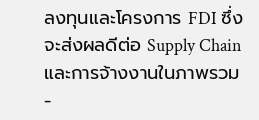ลงทุนและโครงการ FDI ซึ่งจะส่งผลดีต่อ Supply Chain และการจ้างงานในภาพรวม
-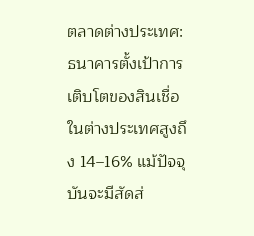ตลาดต่างประเทศ: ธนาคารตั้งเป้าการเติบโตของสินเชื่อในต่างประเทศสูงถึง 14–16% แม้ปัจจุบันจะมีสัดส่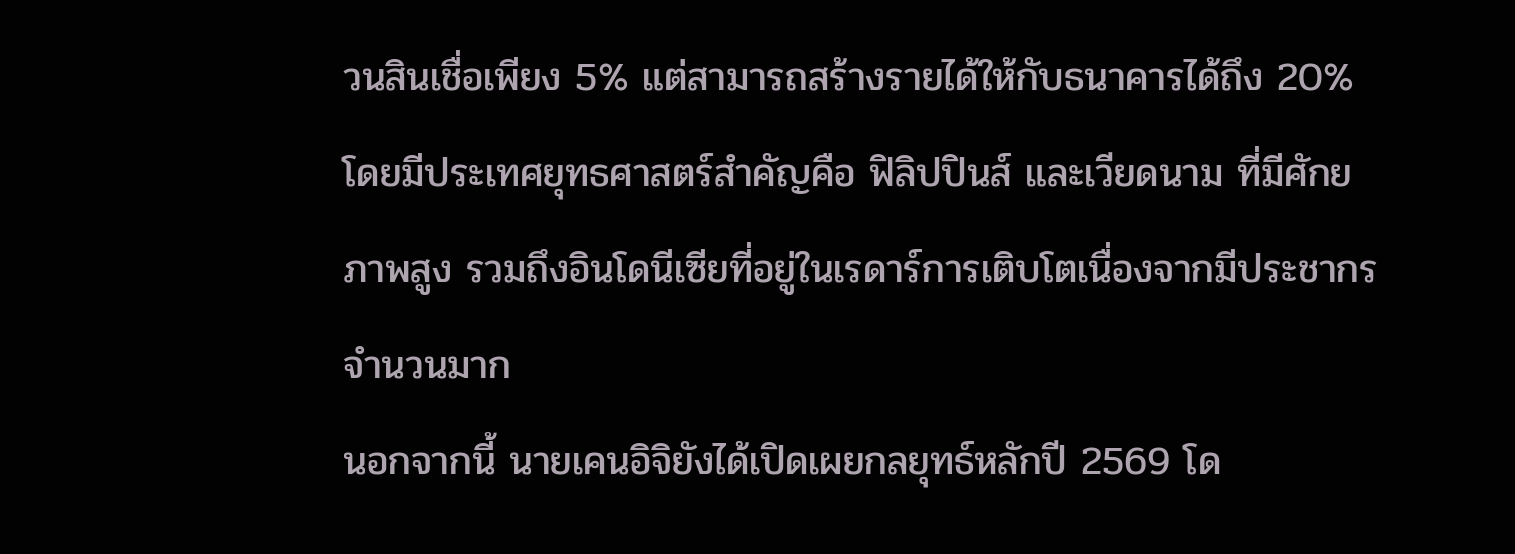วนสินเชื่อเพียง 5% แต่สามารถสร้างรายได้ให้กับธนาคารได้ถึง 20% โดยมีประเทศยุทธศาสตร์สำคัญคือ ฟิลิปปินส์ และเวียดนาม ที่มีศักยภาพสูง รวมถึงอินโดนีเซียที่อยู่ในเรดาร์การเติบโตเนื่องจากมีประชากรจำนวนมาก
นอกจากนี้ นายเคนอิจิยังได้เปิดเผยกลยุทธ์หลักปี 2569 โด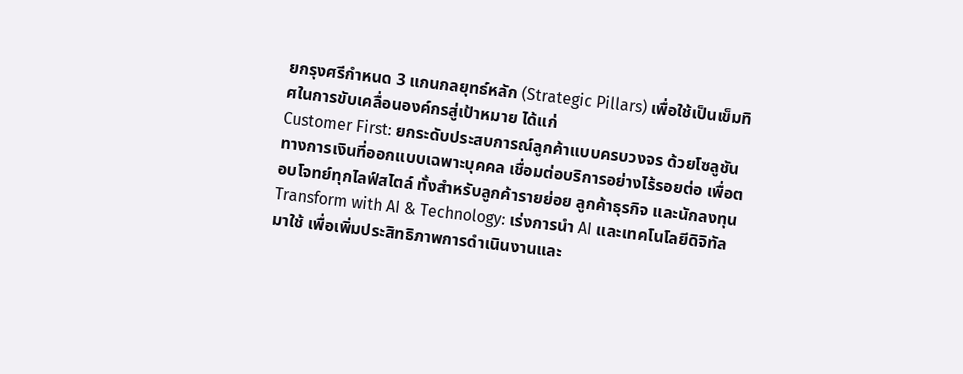ยกรุงศรีกำหนด 3 แกนกลยุทธ์หลัก (Strategic Pillars) เพื่อใช้เป็นเข็มทิศในการขับเคลื่อนองค์กรสู่เป้าหมาย ได้แก่
Customer First: ยกระดับประสบการณ์ลูกค้าแบบครบวงจร ด้วยโซลูชันทางการเงินที่ออกแบบเฉพาะบุคคล เชื่อมต่อบริการอย่างไร้รอยต่อ เพื่อตอบโจทย์ทุกไลฟ์สไตล์ ทั้งสำหรับลูกค้ารายย่อย ลูกค้าธุรกิจ และนักลงทุน
Transform with AI & Technology: เร่งการนำ AI และเทคโนโลยีดิจิทัลมาใช้ เพื่อเพิ่มประสิทธิภาพการดำเนินงานและ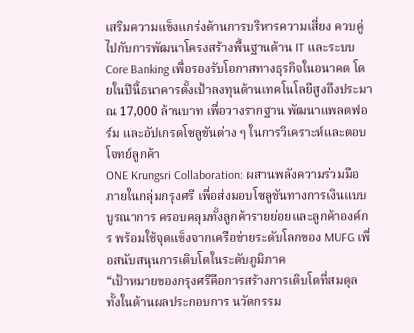เสริมความแข็งแกร่งด้านการบริหารความเสี่ยง ควบคู่ไปกับการพัฒนาโครงสร้างพื้นฐานด้าน IT และระบบ Core Banking เพื่อรองรับโอกาสทางธุรกิจในอนาคต โดยในปีนี้ธนาคารตั้งเป้าลงทุนด้านเทคโนโลยีสูงถึงประมาณ 17,000 ล้านบาท เพื่อวางรากฐาน พัฒนาแพลตฟอร์ม และอัปเกรดโซลูชันต่าง ๆ ในการวิเคราะห์และตอบโจทย์ลูกค้า
ONE Krungsri Collaboration: ผสานพลังความร่วมมือภายในกลุ่มกรุงศรี เพื่อส่งมอบโซลูชันทางการเงินแบบบูรณาการ ครอบคลุมทั้งลูกค้ารายย่อยและลูกค้าองค์กร พร้อมใช้จุดแข็งจากเครือข่ายระดับโลกของ MUFG เพื่อสนับสนุนการเติบโตในระดับภูมิภาค
“เป้าหมายของกรุงศรีคือการสร้างการเติบโตที่สมดุล ทั้งในด้านผลประกอบการ นวัตกรรม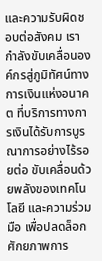และความรับผิดชอบต่อสังคม เรากำลังขับเคลื่อนองค์กรสู่ภูมิทัศน์ทางการเงินแห่งอนาคต ที่บริการทางการเงินได้รับการบูรณาการอย่างไร้รอยต่อ ขับเคลื่อนด้วยพลังของเทคโนโลยี และความร่วมมือ เพื่อปลดล็อกศักยภาพการ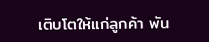เติบโตให้แก่ลูกค้า พัน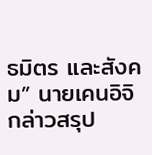ธมิตร และสังคม” นายเคนอิจิ กล่าวสรุป